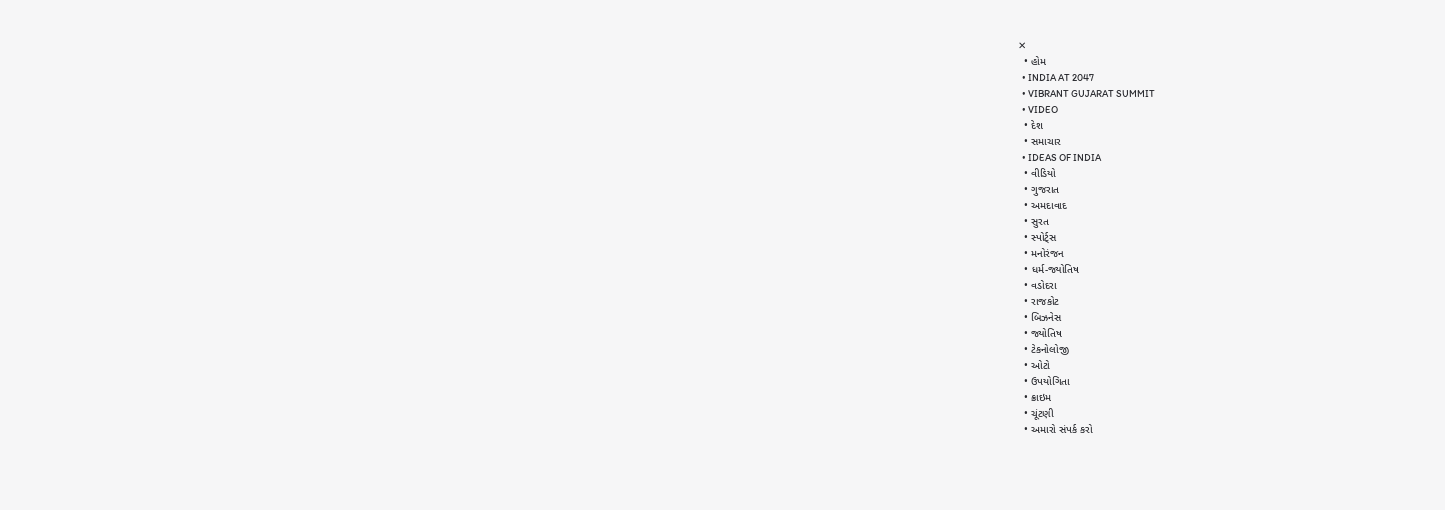✕
  • હોમ
  • INDIA AT 2047
  • VIBRANT GUJARAT SUMMIT
  • VIDEO
  • દેશ
  • સમાચાર
  • IDEAS OF INDIA
  • વીડિયો
  • ગુજરાત
  • અમદાવાદ
  • સુરત
  • સ્પોર્ટ્સ
  • મનોરંજન
  • ધર્મ-જ્યોતિષ
  • વડોદરા
  • રાજકોટ
  • બિઝનેસ
  • જ્યોતિષ
  • ટેકનોલોજી
  • ઓટો
  • ઉપયોગિતા
  • ક્રાઇમ
  • ચૂંટણી
  • અમારો સંપર્ક કરો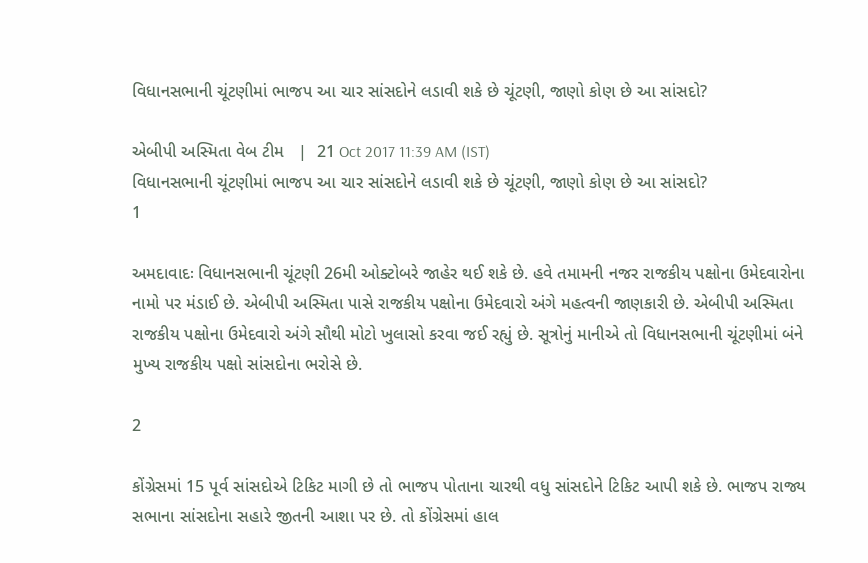વિધાનસભાની ચૂંટણીમાં ભાજપ આ ચાર સાંસદોને લડાવી શકે છે ચૂંટણી, જાણો કોણ છે આ સાંસદો?

એબીપી અસ્મિતા વેબ ટીમ   |  21 Oct 2017 11:39 AM (IST)
વિધાનસભાની ચૂંટણીમાં ભાજપ આ ચાર સાંસદોને લડાવી શકે છે ચૂંટણી, જાણો કોણ છે આ સાંસદો?
1

અમદાવાદઃ વિધાનસભાની ચૂંટણી 26મી ઓક્ટોબરે જાહેર થઈ શકે છે. હવે તમામની નજર રાજકીય પક્ષોના ઉમેદવારોના નામો પર મંડાઈ છે. એબીપી અસ્મિતા પાસે રાજકીય પક્ષોના ઉમેદવારો અંગે મહત્વની જાણકારી છે. એબીપી અસ્મિતા રાજકીય પક્ષોના ઉમેદવારો અંગે સૌથી મોટો ખુલાસો કરવા જઈ રહ્યું છે. સૂત્રોનું માનીએ તો વિધાનસભાની ચૂંટણીમાં બંને મુખ્ય રાજકીય પક્ષો સાંસદોના ભરોસે છે.

2

કોંગ્રેસમાં 15 પૂર્વ સાંસદોએ ટિકિટ માગી છે તો ભાજપ પોતાના ચારથી વધુ સાંસદોને ટિકિટ આપી શકે છે. ભાજપ રાજ્ય સભાના સાંસદોના સહારે જીતની આશા પર છે. તો કોંગ્રેસમાં હાલ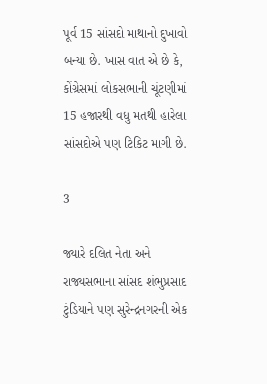પૂર્વ 15 સાંસદો માથાનો દુખાવો બન્યા છે. ખાસ વાત એ છે કે, કોંગ્રેસમાં લોકસભાની ચૂંટણીમાં 15 હજારથી વધુ મતથી હારેલા સાંસદોએ પણ ટિકિટ માગી છે.

3

જ્યારે દલિત નેતા અને રાજ્યસભાના સાંસદ શંભુપ્રસાદ ટુંડિયાને પણ સુરેન્દ્રનગરની એક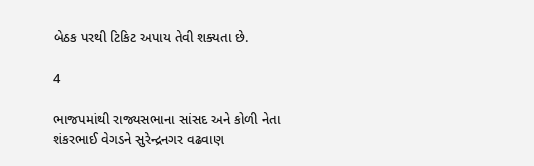બેઠક પરથી ટિકિટ અપાય તેવી શક્યતા છે.

4

ભાજપમાંથી રાજ્યસભાના સાંસદ અને કોળી નેતા શંકરભાઈ વેગડને સુરેન્દ્રનગર વઢવાણ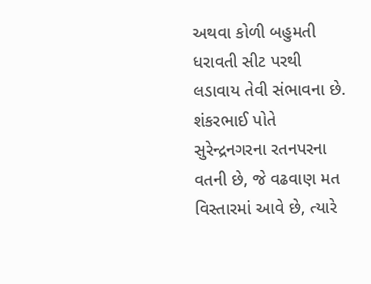અથવા કોળી બહુમતી ધરાવતી સીટ પરથી લડાવાય તેવી સંભાવના છે. શંકરભાઈ પોતે સુરેન્દ્રનગરના રતનપરના વતની છે, જે વઢવાણ મત વિસ્તારમાં આવે છે, ત્યારે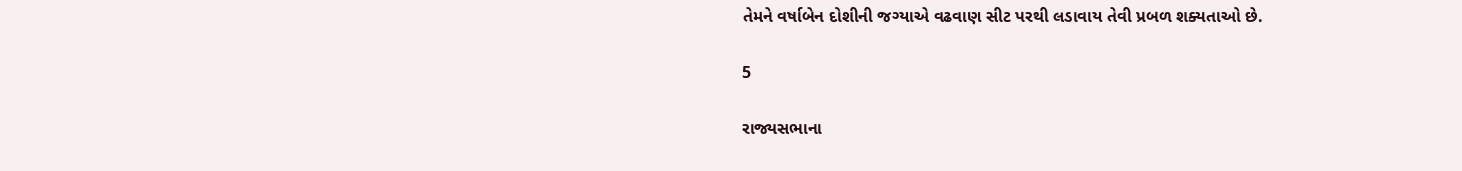તેમને વર્ષાબેન દોશીની જગ્યાએ વઢવાણ સીટ પરથી લડાવાય તેવી પ્રબળ શક્યતાઓ છે.

5

રાજ્યસભાના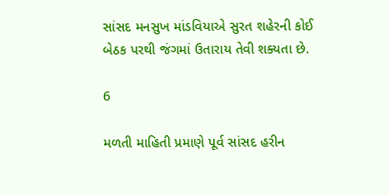સાંસદ મનસુખ માંડવિયાએ સુરત શહેરની કોઈ બેઠક પરથી જંગમાં ઉતારાય તેવી શક્યતા છે.

6

મળતી માહિતી પ્રમાણે પૂર્વ સાંસદ હરીન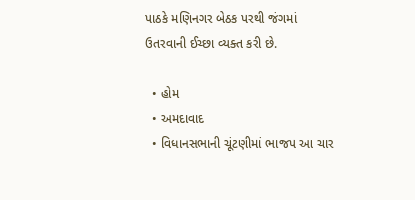પાઠકે મણિનગર બેઠક પરથી જંગમાં ઉતરવાની ઈચ્છા વ્યક્ત કરી છે.

  • હોમ
  • અમદાવાદ
  • વિધાનસભાની ચૂંટણીમાં ભાજપ આ ચાર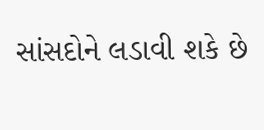સાંસદોને લડાવી શકે છે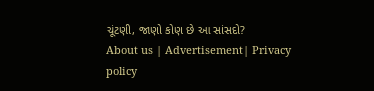ચૂંટણી, જાણો કોણ છે આ સાંસદો?
About us | Advertisement| Privacy policy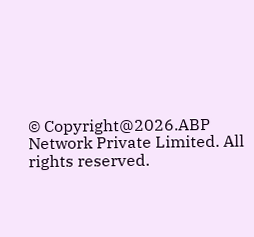© Copyright@2026.ABP Network Private Limited. All rights reserved.